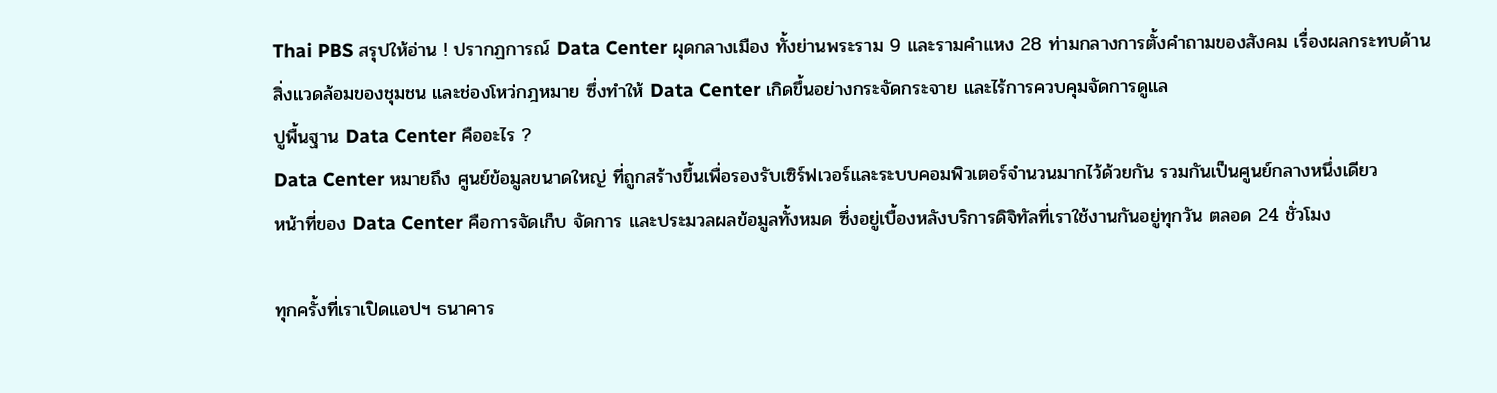Thai PBS สรุปให้อ่าน ! ปรากฏการณ์ Data Center ผุดกลางเมือง ทั้งย่านพระราม 9 และรามคำแหง 28 ท่ามกลางการตั้งคำถามของสังคม เรื่องผลกระทบด้านสิ่งแวดล้อมของชุมชน และช่องโหว่กฎหมาย ซึ่งทำให้ Data Center เกิดขึ้นอย่างกระจัดกระจาย และไร้การควบคุมจัดการดูแล
ปูพื้นฐาน Data Center คืออะไร ?
Data Center หมายถึง ศูนย์ข้อมูลขนาดใหญ่ ที่ถูกสร้างขึ้นเพื่อรองรับเซิร์ฟเวอร์และระบบคอมพิวเตอร์จำนวนมากไว้ด้วยกัน รวมกันเป็นศูนย์กลางหนึ่งเดียว
หน้าที่ของ Data Center คือการจัดเก็บ จัดการ และประมวลผลข้อมูลทั้งหมด ซึ่งอยู่เบื้องหลังบริการดิจิทัลที่เราใช้งานกันอยู่ทุกวัน ตลอด 24 ชั่วโมง

ทุกครั้งที่เราเปิดแอปฯ ธนาคาร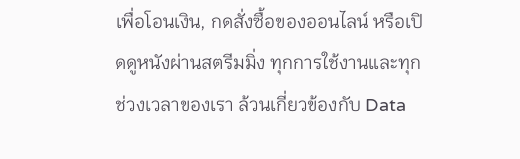เพื่อโอนเงิน, กดสั่งซื้อของออนไลน์ หรือเปิดดูหนังผ่านสตรีมมิ่ง ทุกการใช้งานและทุกช่วงเวลาของเรา ล้วนเกี่ยวข้องกับ Data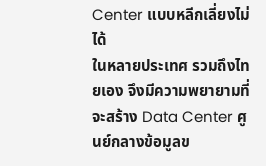Center แบบหลีกเลี่ยงไม่ได้
ในหลายประเทศ รวมถึงไทยเอง จึงมีความพยายามที่จะสร้าง Data Center ศูนย์กลางข้อมูลข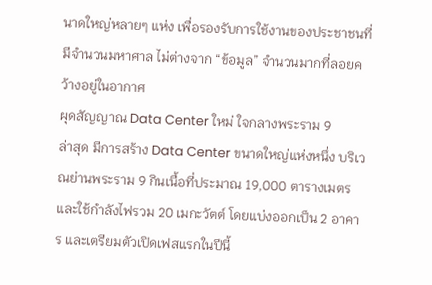นาดใหญ่หลายๆ แห่ง เพื่อรองรับการใช้งานของประชาชนที่มีจำนวนมหาศาล ไม่ต่างจาก “ข้อมูล” จำนวนมากที่ลอยคว้างอยู่ในอากาศ
ผุดสัญญาณ Data Center ใหม่ ใจกลางพระราม 9
ล่าสุด มีการสร้าง Data Center ขนาดใหญ่แห่งหนึ่ง บริเวณย่านพระราม 9 กินเนื้อที่ประมาณ 19,000 ตารางเมตร และใช้กำลังไฟรวม 20 เมกะวัตต์ โดยแบ่งออกเป็น 2 อาคาร และเตรียมตัวเปิดเฟสแรกในปีนี้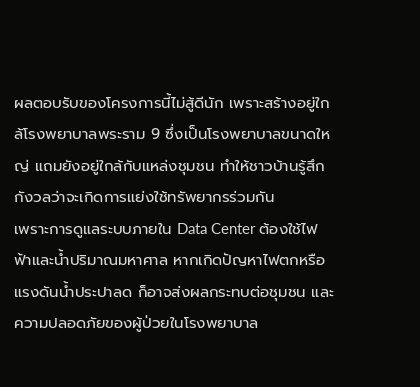ผลตอบรับของโครงการนี้ไม่สู้ดีนัก เพราะสร้างอยู่ใกล้โรงพยาบาลพระราม 9 ซึ่งเป็นโรงพยาบาลขนาดใหญ่ แถมยังอยู่ใกล้กับแหล่งชุมชน ทำให้ชาวบ้านรู้สึกกังวลว่าจะเกิดการแย่งใช้ทรัพยากรร่วมกัน
เพราะการดูแลระบบภายใน Data Center ต้องใช้ไฟฟ้าและน้ำปริมาณมหาศาล หากเกิดปัญหาไฟตกหรือแรงดันน้ำประปาลด ก็อาจส่งผลกระทบต่อชุมชน และความปลอดภัยของผู้ป่วยในโรงพยาบาล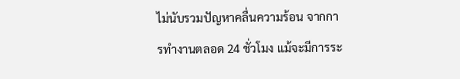ไม่นับรวมปัญหาคลื่นความร้อน จากการทำงานตลอด 24 ชั่วโมง แม้จะมีการระ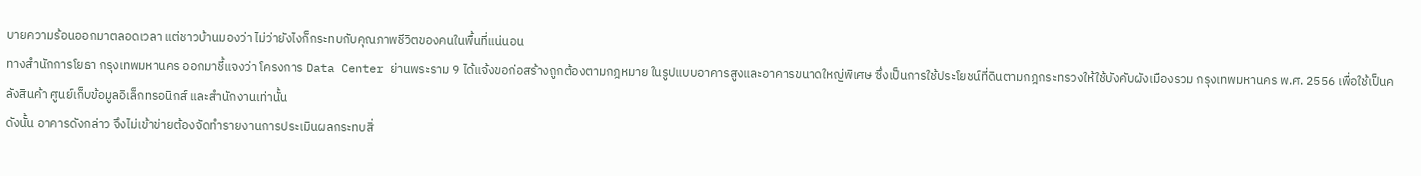บายความร้อนออกมาตลอดเวลา แต่ชาวบ้านมองว่า ไม่ว่ายังไงก็กระทบกับคุณภาพชีวิตของคนในพื้นที่แน่นอน
ทางสำนักการโยธา กรุงเทพมหานคร ออกมาชี้แจงว่า โครงการ Data Center ย่านพระราม 9 ได้แจ้งขอก่อสร้างถูกต้องตามกฎหมาย ในรูปแบบอาคารสูงและอาคารขนาดใหญ่พิเศษ ซึ่งเป็นการใช้ประโยชน์ที่ดินตามกฎกระทรวงให้ใช้บังคับผังเมืองรวม กรุงเทพมหานคร พ.ศ. 2556 เพื่อใช้เป็นคลังสินค้า ศูนย์เก็บข้อมูลอิเล็กทรอนิกส์ และสำนักงานเท่านั้น
ดังนั้น อาคารดังกล่าว จึงไม่เข้าข่ายต้องจัดทำรายงานการประเมินผลกระทบสิ่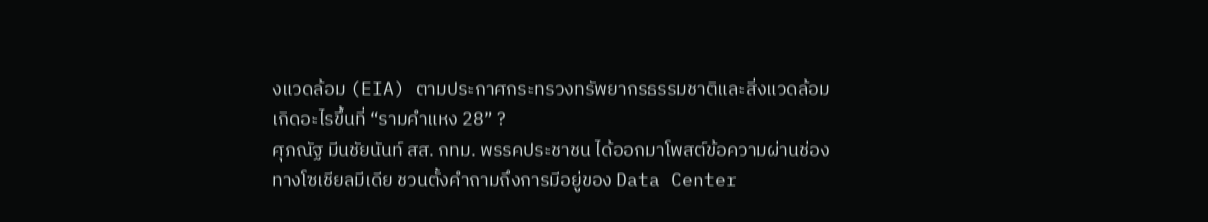งแวดล้อม (EIA) ตามประกาศกระทรวงทรัพยากรธรรมชาติและสิ่งแวดล้อม
เกิดอะไรขึ้นที่ “รามคำแหง 28” ?
ศุภณัฐ มีนชัยนันท์ สส. กทม. พรรคประชาชน ได้ออกมาโพสต์ข้อความผ่านช่องทางโซเชียลมีเดีย ชวนตั้งคำถามถึงการมีอยู่ของ Data Center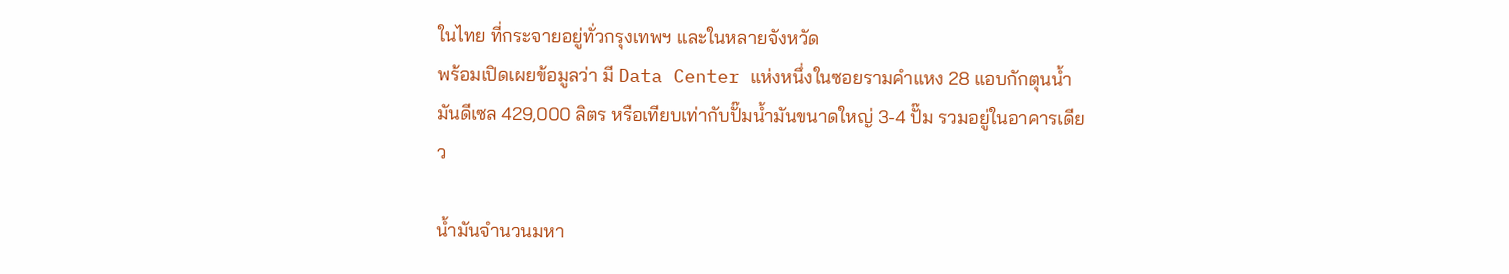ในไทย ที่กระจายอยู่ทั่วกรุงเทพฯ และในหลายจังหวัด
พร้อมเปิดเผยข้อมูลว่า มี Data Center แห่งหนึ่งในซอยรามคำแหง 28 แอบกักตุนน้ำมันดีเซล 429,000 ลิตร หรือเทียบเท่ากับปั๊มน้ำมันขนาดใหญ่ 3-4 ปั๊ม รวมอยู่ในอาคารเดียว

น้ำมันจำนวนมหา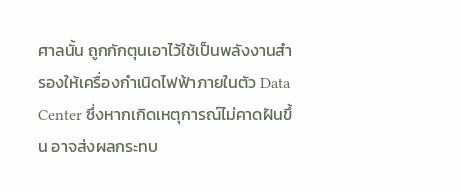ศาลนั้น ถูกกักตุนเอาไว้ใช้เป็นพลังงานสำรองให้เครื่องกำเนิดไฟฟ้าภายในตัว Data Center ซึ่งหากเกิดเหตุการณ์ไม่คาดฝันขึ้น อาจส่งผลกระทบ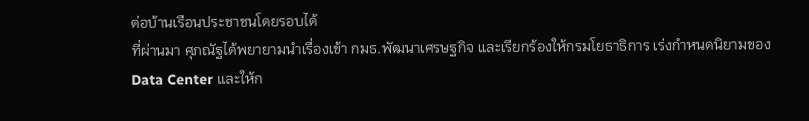ต่อบ้านเรือนประชาชนโดยรอบได้
ที่ผ่านมา ศุภณัฐได้พยายามนำเรื่องเข้า กมธ.พัฒนาเศรษฐกิจ และเรียกร้องให้กรมโยธาธิการ เร่งกำหนดนิยามของ Data Center และให้ก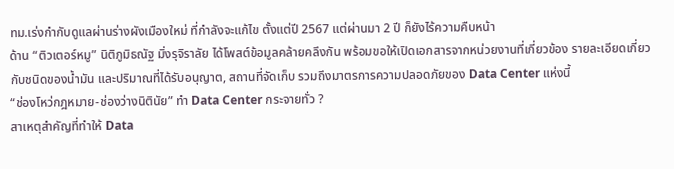ทม.เร่งกำกับดูแลผ่านร่างผังเมืองใหม่ ที่กำลังจะแก้ไข ตั้งแต่ปี 2567 แต่ผ่านมา 2 ปี ก็ยังไร้ความคืบหน้า
ด้าน “ติวเตอร์หมู” นิติภูมิธณัฐ มิ่งรุจิราลัย ได้โพสต์ข้อมูลคล้ายคลึงกัน พร้อมขอให้เปิดเอกสารจากหน่วยงานที่เกี่ยวข้อง รายละเอียดเกี่ยวกับชนิดของน้ำมัน และปริมาณที่ได้รับอนุญาต, สถานที่จัดเก็บ รวมถึงมาตรการความปลอดภัยของ Data Center แห่งนี้
“ช่องโหว่กฎหมาย-ช่องว่างนิตินัย” ทำ Data Center กระจายทั่ว ?
สาเหตุสำคัญที่ทำให้ Data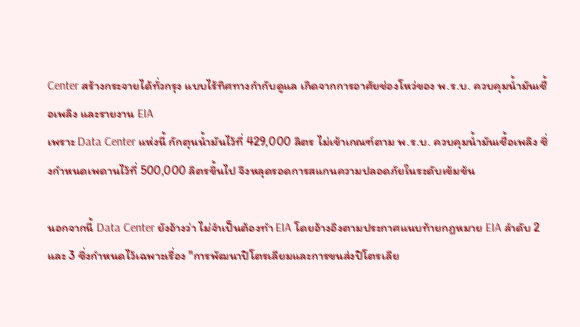Center สร้างกระจายได้ทั่วกรุง แบบไร้ทิศทางกำกับดูแล เกิดจากการอาศัยช่องโหว่ของ พ.ร.บ. ควบคุมน้ำมันเชื้อเพลิง และรายงาน EIA
เพราะ Data Center แห่งนี้ กักตุนน้ำมันไว้ที่ 429,000 ลิตร ไม่เข้าเกณฑ์ตาม พ.ร.บ. ควบคุมน้ำมันเชื้อเพลิง ซึ่งกำหนดเพดานไว้ที่ 500,000 ลิตรขึ้นไป จึงหลุดรอดการสแกนความปลอดภัยในระดับเข้มข้น

นอกจากนี้ Data Center ยังอ้างว่า ไม่จำเป็นต้องทำ EIA โดยอ้างอิงตามประกาศแนบท้ายกฎหมาย EIA ลำดับ 2 และ 3 ซึ่งกำหนดไว้เฉพาะเรื่อง "การพัฒนาปิโตรเลียมและการขนส่งปิโตรเลีย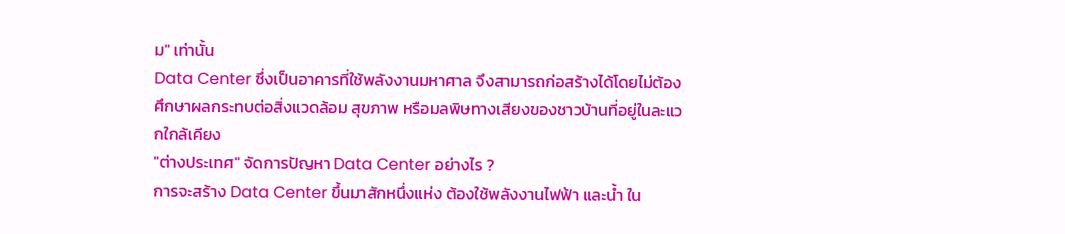ม" เท่านั้น
Data Center ซึ่งเป็นอาคารที่ใช้พลังงานมหาศาล จึงสามารถก่อสร้างได้โดยไม่ต้องศึกษาผลกระทบต่อสิ่งแวดล้อม สุขภาพ หรือมลพิษทางเสียงของชาวบ้านที่อยู่ในละแวกใกล้เคียง
"ต่างประเทศ" จัดการปัญหา Data Center อย่างไร ?
การจะสร้าง Data Center ขึ้นมาสักหนึ่งแห่ง ต้องใช้พลังงานไฟฟ้า และน้ำ ใน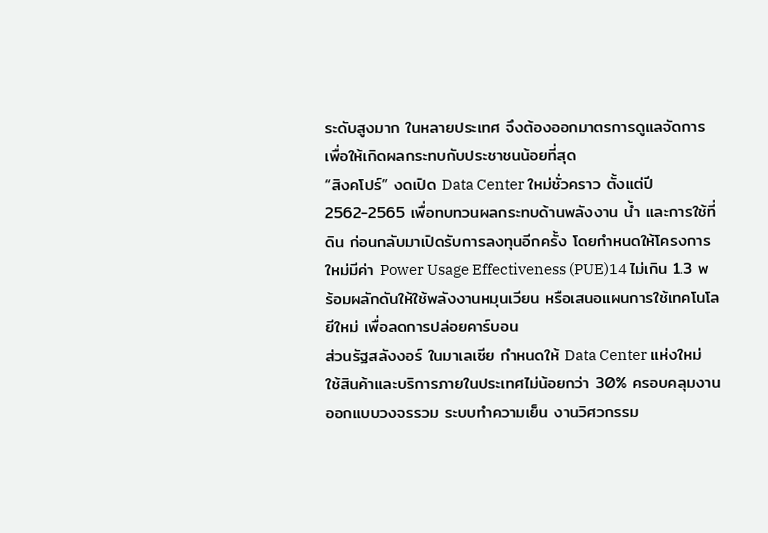ระดับสูงมาก ในหลายประเทศ จึงต้องออกมาตรการดูแลจัดการ เพื่อให้เกิดผลกระทบกับประชาชนน้อยที่สุด
“สิงคโปร์” งดเปิด Data Center ใหม่ชั่วคราว ตั้งแต่ปี 2562-2565 เพื่อทบทวนผลกระทบด้านพลังงาน น้ำ และการใช้ที่ดิน ก่อนกลับมาเปิดรับการลงทุนอีกครั้ง โดยกำหนดให้โครงการใหม่มีค่า Power Usage Effectiveness (PUE)14 ไม่เกิน 1.3 พร้อมผลักดันให้ใช้พลังงานหมุนเวียน หรือเสนอแผนการใช้เทคโนโลยีใหม่ เพื่อลดการปล่อยคาร์บอน
ส่วนรัฐสลังงอร์ ในมาเลเซีย กำหนดให้ Data Center แห่งใหม่ ใช้สินค้าและบริการภายในประเทศไม่น้อยกว่า 30% ครอบคลุมงานออกแบบวงจรรวม ระบบทำความเย็น งานวิศวกรรม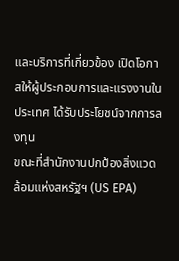และบริการที่เกี่ยวข้อง เปิดโอกาสให้ผู้ประกอบการและแรงงานในประเทศ ได้รับประโยชน์จากการลงทุน
ขณะที่สำนักงานปกป้องสิ่งแวดล้อมแห่งสหรัฐฯ (US EPA)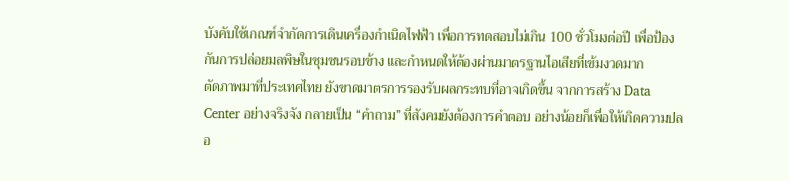บังคับใช้เกณฑ์จำกัดการเดินเครื่องกำเนิดไฟฟ้า เพื่อการทดสอบไม่เกิน 100 ชั่วโมงต่อปี เพื่อป้องกันการปล่อยมลพิษในชุมชนรอบข้าง และกำหนดให้ต้องผ่านมาตรฐานไอเสียที่เข้มงวดมาก
ตัดภาพมาที่ประเทศไทย ยังขาดมาตรการรองรับผลกระทบที่อาจเกิดขึ้น จากการสร้าง Data Center อย่างจริงจัง กลายเป็น “คำถาม” ที่สังคมยังต้องการคำตอบ อย่างน้อยก็เพื่อให้เกิดความปลอ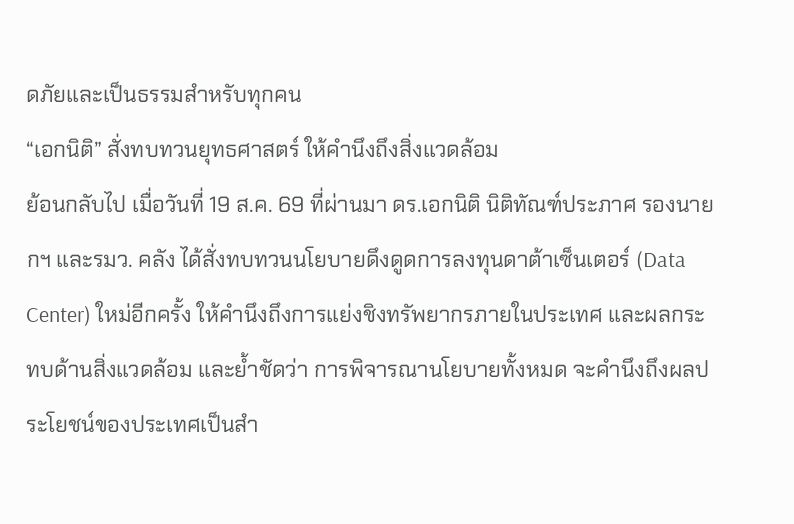ดภัยและเป็นธรรมสำหรับทุกคน
“เอกนิติ” สั่งทบทวนยุทธศาสตร์ ให้คำนึงถึงสิ่งแวดล้อม
ย้อนกลับไป เมื่อวันที่ 19 ส.ค. 69 ที่ผ่านมา ดร.เอกนิติ นิติทัณฑ์ประภาศ รองนายกฯ และรมว. คลัง ได้สั่งทบทวนนโยบายดึงดูดการลงทุนดาต้าเซ็นเตอร์ (Data Center) ใหม่อีกครั้ง ให้คำนึงถึงการแย่งชิงทรัพยากรภายในประเทศ และผลกระทบด้านสิ่งแวดล้อม และย้ำชัดว่า การพิจารณานโยบายทั้งหมด จะคำนึงถึงผลประโยชน์ของประเทศเป็นสำ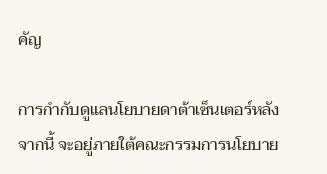คัญ

การกำกับดูแลนโยบายดาต้าเซ็นเตอร์หลังจากนี้ จะอยู่ภายใต้คณะกรรมการนโยบาย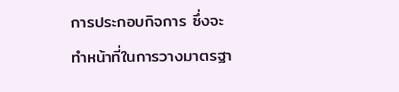การประกอบกิจการ ซึ่งจะทำหน้าที่ในการวางมาตรฐา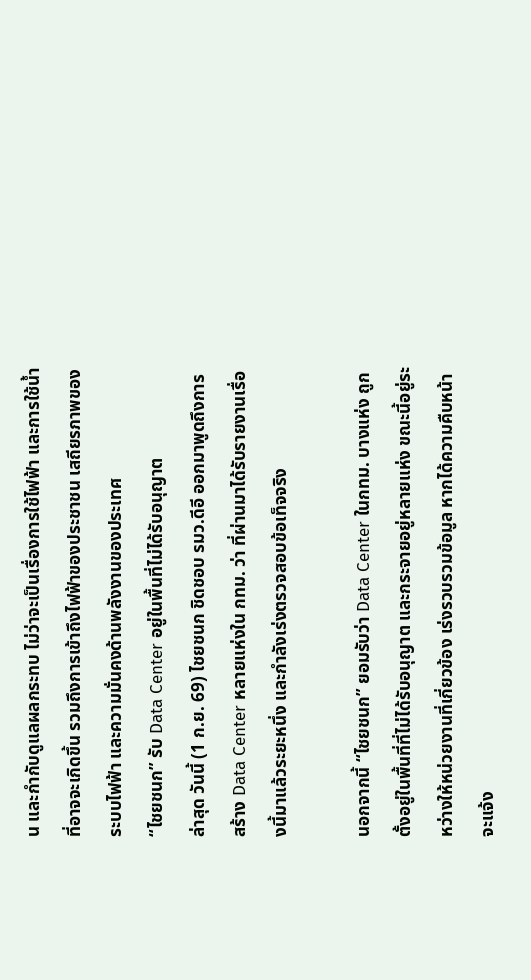น และกำกับดูแลผลกระทบ ไม่ว่าจะเป็นเรื่องการใช้ไฟฟ้า และการใช้น้ำที่อาจจะเกิดขึ้น รวมถึงการเข้าถึงไฟฟ้าของประชาชน เสถียรภาพของระบบไฟฟ้า และความมั่นคงด้านพลังงานของประเทศ
“ไชยชนก” รับ Data Center อยู่ในพื้นที่ไม่ได้รับอนุญาต
ล่าสุด วันนี้ (1 ก.ย. 69) ไชยชนก ชิดชอบ รมว.ดีอี ออกมาพูดถึงการสร้าง Data Center หลายแห่งใน กทม. ว่า ที่ผ่านมาได้รับรายงานเรื่องนี้มาแล้วระยะหนึ่ง และกำลังเร่งตรวจสอบข้อเท็จจริง

นอกจากนี้ “ไชยชนก” ยอมรับว่า Data Center ในกทม. บางแห่ง ถูกตั้งอยู่ในพื้นที่ที่ไม่ได้รับอนุญาต และกระจายอยู่หลายแห่ง ขณะนี้อยู่ระหว่างให้หน่วยงานที่เกี่ยวข้อง เร่งรวบรวมข้อมูล หากได้ความคืบหน้าจะแจ้ง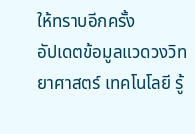ให้ทราบอีกครั้ง
อัปเดตข้อมูลแวดวงวิทยาศาสตร์ เทคโนโลยี รู้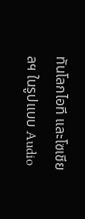ทันโลกไอที และโซเชียลฯ ในรูปแบบ Audio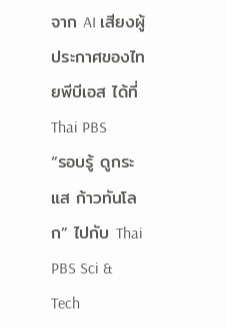จาก AI เสียงผู้ประกาศของไทยพีบีเอส ได้ที่ Thai PBS
“รอบรู้ ดูกระแส ก้าวทันโลก” ไปกับ Thai PBS Sci & Tech